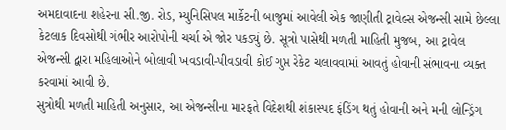અમદાવાદના શહેરના સી.જી. રોડ, મ્યુનિસિપલ માર્કેટની બાજુમાં આવેલી એક જાણીતી ટ્રાવેલ્સ એજન્સી સામે છેલ્લા કેટલાક દિવસોથી ગંભીર આરોપોની ચર્ચા એ જોર પકડ્યું છે. સૂત્રો પાસેથી મળતી માહિતી મુજબ, આ ટ્રાવેલ એજન્સી દ્વારા મહિલાઓને બોલાવી ખવડાવી-પીવડાવી કોઈ ગુપ્ત રેકેટ ચલાવવામાં આવતું હોવાની સંભાવના વ્યક્ત કરવામાં આવી છે.
સુત્રોથી મળતી માહિતી અનુસાર, આ એજન્સીના મારફતે વિદેશથી શંકાસ્પદ ફંડિંગ થતું હોવાની અને મની લોન્ડ્રિંગ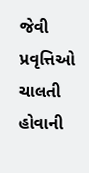જેવી પ્રવૃત્તિઓ ચાલતી હોવાની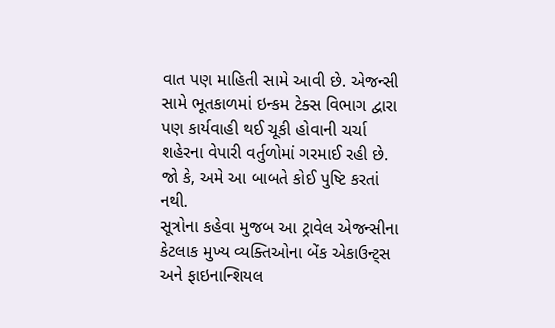વાત પણ માહિતી સામે આવી છે. એજન્સી સામે ભૂતકાળમાં ઇન્કમ ટેક્સ વિભાગ દ્વારા પણ કાર્યવાહી થઈ ચૂકી હોવાની ચર્ચા શહેરના વેપારી વર્તુળોમાં ગરમાઈ રહી છે. જો કે, અમે આ બાબતે કોઈ પુષ્ટિ કરતાં નથી.
સૂત્રોના કહેવા મુજબ આ ટ્રાવેલ એજન્સીના કેટલાક મુખ્ય વ્યક્તિઓના બેંક એકાઉન્ટ્સ અને ફાઇનાન્શિયલ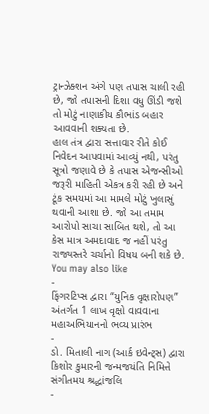ટ્રાન્ઝેક્શન અંગે પણ તપાસ ચાલી રહી છે, જો તપાસની દિશા વધુ ઊંડી જશે તો મોટું નાણાકીય કૌભાંડ બહાર આવવાની શક્યતા છે.
હાલ તંત્ર દ્વારા સત્તાવાર રીતે કોઈ નિવેદન આપવામાં આવ્યું નથી, પરંતુ સૂત્રો જણાવે છે કે તપાસ એજન્સીઓ જરૂરી માહિતી એકત્ર કરી રહી છે અને ટૂંક સમયમાં આ મામલે મોટું ખુલાસું થવાની આશા છે. જો આ તમામ આરોપો સાચા સાબિત થશે, તો આ કેસ માત્ર અમદાવાદ જ નહીં પરંતુ રાજ્યસ્તરે ચર્ચાનો વિષય બની શકે છે.
You may also like
-
ફિંગરટિપ્સ દ્વારા “યુનિક વૃક્ષારોપણ” અંતર્ગત 1 લાખ વૃક્ષો વાવવાના મહાઅભિયાનનો ભવ્ય પ્રારંભ
-
ડો. મિતાલી નાગ (આર્ક ઇવેન્ટ્સ) દ્વારા કિશોર કુમારની જન્મજયંતિ નિમિત્તે સંગીતમય શ્રદ્ધાંજલિ
-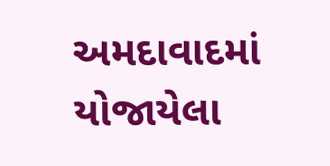અમદાવાદમાં યોજાયેલા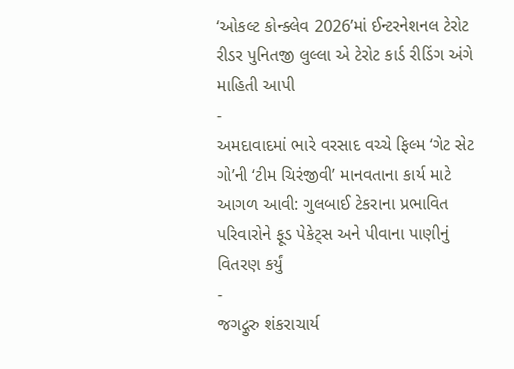‘ઓકલ્ટ કોન્ક્લેવ 2026’માં ઈન્ટરનેશનલ ટેરોટ રીડર પુનિતજી લુલ્લા એ ટેરોટ કાર્ડ રીડિંગ અંગે માહિતી આપી
-
અમદાવાદમાં ભારે વરસાદ વચ્ચે ફિલ્મ ‘ગેટ સેટ ગો’ની ‘ટીમ ચિરંજીવી’ માનવતાના કાર્ય માટે આગળ આવી: ગુલબાઈ ટેકરાના પ્રભાવિત પરિવારોને ફૂડ પેકેટ્સ અને પીવાના પાણીનું વિતરણ કર્યું
-
જગદ્ગુરુ શંકરાચાર્ય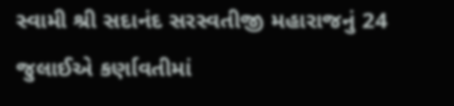સ્વામી શ્રી સદાનંદ સરસ્વતીજી મહારાજનું 24 જુલાઈએ કર્ણાવતીમાં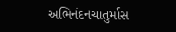અભિનંદનચાતુર્માસ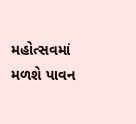મહોત્સવમાં મળશે પાવન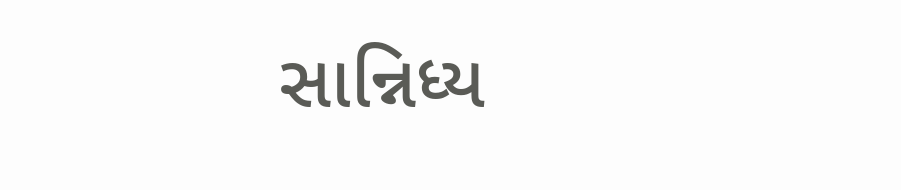સાન્નિધ્ય